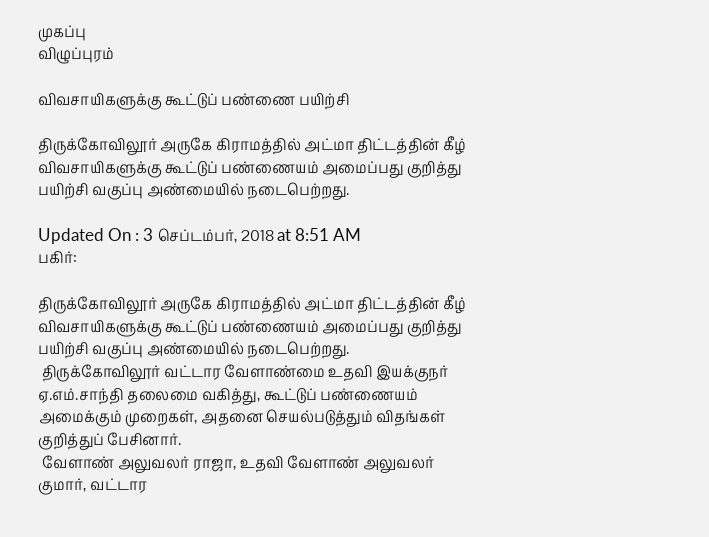முகப்பு
விழுப்புரம்

விவசாயிகளுக்கு கூட்டுப் பண்ணை பயிற்சி

திருக்கோவிலூர் அருகே கிராமத்தில் அட்மா திட்டத்தின் கீழ் விவசாயிகளுக்கு கூட்டுப் பண்ணையம் அமைப்பது குறித்து பயிற்சி வகுப்பு அண்மையில் நடைபெற்றது.

Updated On : 3 செப்டம்பர், 2018 at 8:51 AM
பகிர்:

திருக்கோவிலூர் அருகே கிராமத்தில் அட்மா திட்டத்தின் கீழ் விவசாயிகளுக்கு கூட்டுப் பண்ணையம் அமைப்பது குறித்து பயிற்சி வகுப்பு அண்மையில் நடைபெற்றது.
 திருக்கோவிலூர் வட்டார வேளாண்மை உதவி இயக்குநர் ஏ.எம்.சாந்தி தலைமை வகித்து, கூட்டுப் பண்ணையம் அமைக்கும் முறைகள், அதனை செயல்படுத்தும் விதங்கள் குறித்துப் பேசினார்.
 வேளாண் அலுவலர் ராஜா, உதவி வேளாண் அலுவலர் குமார், வட்டார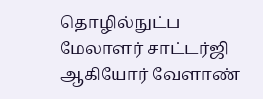தொழில்நுட்ப மேலாளர் சாட்டர்ஜி ஆகியோர் வேளாண்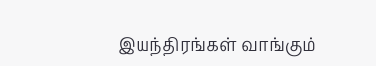இயந்திரங்கள் வாங்கும்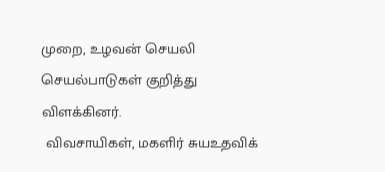முறை, உழவன் செயலி செயல்பாடுகள் குறித்து விளக்கினர்.
 விவசாயிகள், மகளிர் சுயஉதவிக்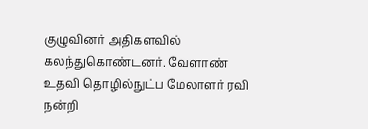குழுவினர் அதிகளவில் கலந்துகொண்டனர். வேளாண் உதவி தொழில்நுட்ப மேலாளர் ரவி நன்றி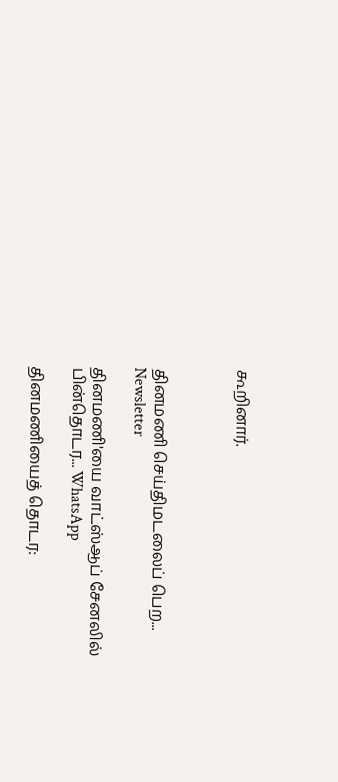கூறினார்.



தினமணி செய்திமடலைப் பெற... Newsletter

தினமணி'யை வாட்ஸ்ஆப் சேனலில் பின்தொடர... WhatsApp

தினமணியைத் தொடர: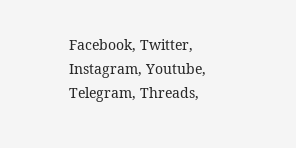Facebook, Twitter, Instagram, Youtube, Telegram, Threads,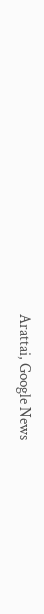Arattai, Google News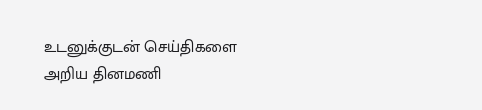உடனுக்குடன் செய்திகளை அறிய தினமணி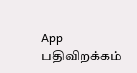App பதிவிறக்கம்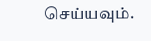செய்யவும்.